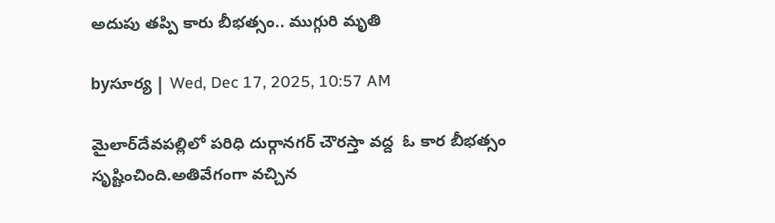అదుపు తప్పి కారు బీభత్సం.. ముగ్గురి మృతి

byసూర్య | Wed, Dec 17, 2025, 10:57 AM

మైలార్‌దేవపల్లిలో పరిధి దుర్గానగర్ చౌరస్తా వద్ద  ఓ కార బీభత్సం సృష్టించింది.అతివేగంగా వచ్చిన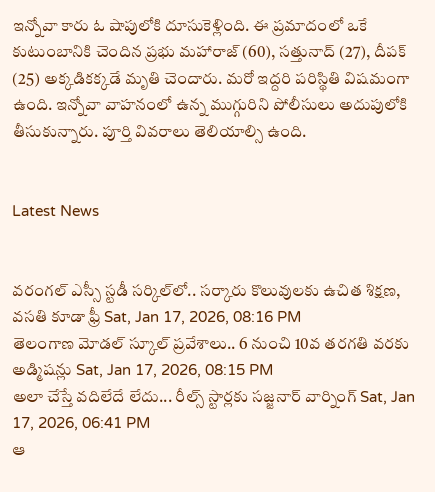ఇన్నోవా కారు ఓ షాపులోకి దూసుకెళ్లింది. ఈ ప్రమాదంలో ఒకే కుటుంబానికి చెందిన ప్రభు మహారాజ్ (60), సత్తునాద్ (27), దీపక్ (25) అక్కడికక్కడే మృతి చెందారు. మరో ఇద్దరి పరిస్థితి విషమంగా ఉంది. ఇన్నోవా వాహనంలో ఉన్న ముగ్గురిని పోలీసులు అదుపులోకి తీసుకున్నారు. పూర్తి వివరాలు తెలియాల్సి ఉంది.


Latest News


వరంగల్ ఎస్సీ స్టడీ సర్కిల్‌లో.. సర్కారు కొలువులకు ఉచిత శిక్షణ, వసతి కూడా ఫ్రీ Sat, Jan 17, 2026, 08:16 PM
తెలంగాణ మోడల్ స్కూల్ ప్రవేశాలు.. 6 నుంచి 10వ తరగతి వరకు అడ్మిషన్లు Sat, Jan 17, 2026, 08:15 PM
అలా చేస్తే వదిలేదే లేదు... రీల్స్ స్టార్లకు సజ్జనార్ వార్నింగ్ Sat, Jan 17, 2026, 06:41 PM
ఆ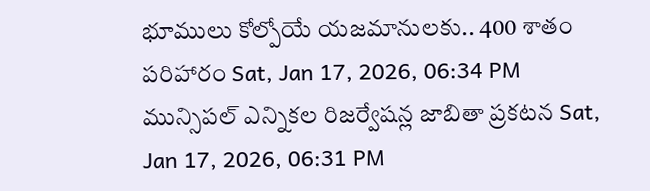భూములు కోల్పోయే యజమానులకు.. 400 శాతం పరిహారం Sat, Jan 17, 2026, 06:34 PM
మున్సిపల్‌ ఎన్నికల రిజర్వేషన్ల జాబితా ప్రకటన Sat, Jan 17, 2026, 06:31 PM